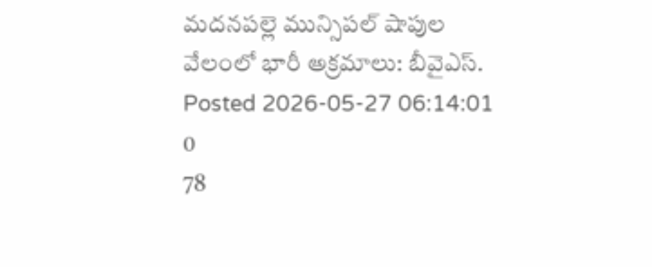మదనపల్లె మున్సిపల్ షాపుల వేలంలో భారీ అక్రమాలు: బీవైఎస్.
Posted 2026-05-27 06:14:01
0
78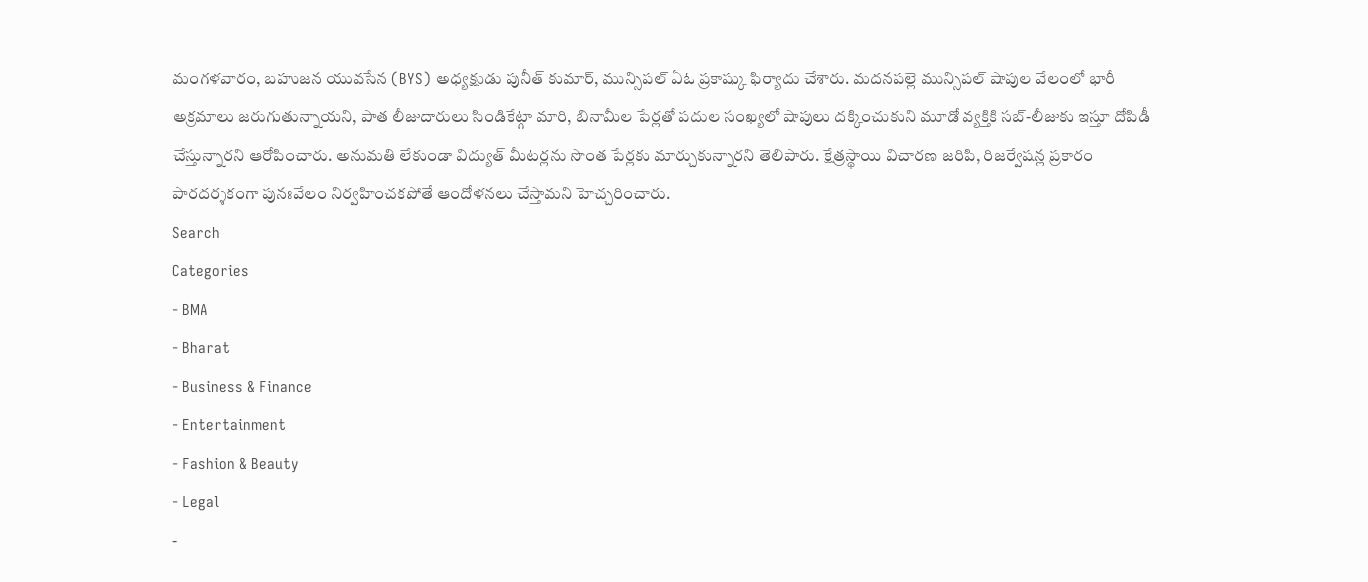మంగళవారం, బహుజన యువసేన (BYS) అధ్యక్షుడు పునీత్ కుమార్, మున్సిపల్ ఏఓ ప్రకాష్కు ఫిర్యాదు చేశారు. మదనపల్లె మున్సిపల్ షాపుల వేలంలో భారీ అక్రమాలు జరుగుతున్నాయని, పాత లీజుదారులు సిండికేట్గా మారి, బినామీల పేర్లతో పదుల సంఖ్యలో షాపులు దక్కించుకుని మూడో వ్యక్తికి సబ్-లీజుకు ఇస్తూ దోపిడీ చేస్తున్నారని ఆరోపించారు. అనుమతి లేకుండా విద్యుత్ మీటర్లను సొంత పేర్లకు మార్చుకున్నారని తెలిపారు. క్షేత్రస్థాయి విచారణ జరిపి, రిజర్వేషన్ల ప్రకారం పారదర్శకంగా పునఃవేలం నిర్వహించకపోతే ఆందోళనలు చేస్తామని హెచ్చరించారు.
Search
Categories
- BMA
- Bharat
- Business & Finance
- Entertainment
- Fashion & Beauty
- Legal
-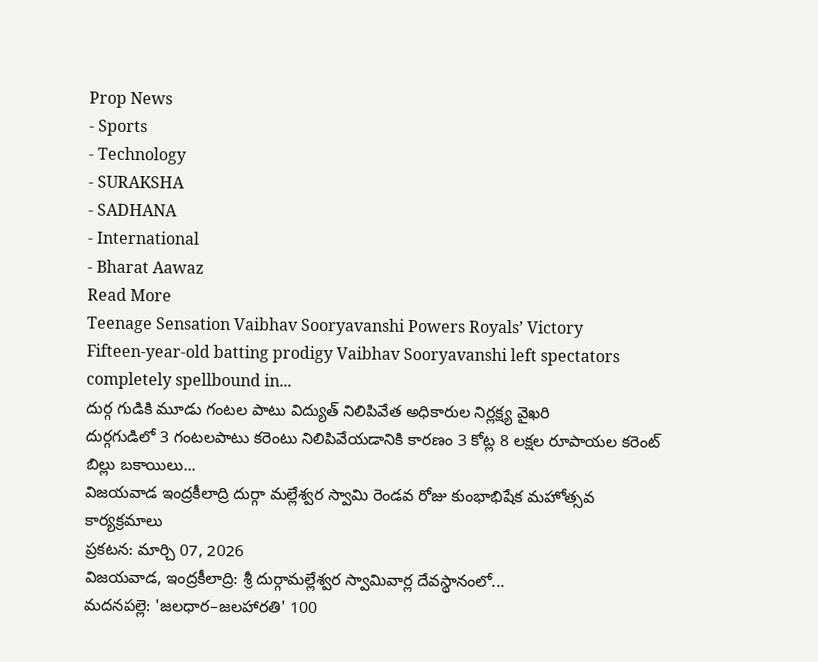Prop News
- Sports
- Technology
- SURAKSHA
- SADHANA
- International
- Bharat Aawaz
Read More
Teenage Sensation Vaibhav Sooryavanshi Powers Royals’ Victory
Fifteen-year-old batting prodigy Vaibhav Sooryavanshi left spectators completely spellbound in...
దుర్గ గుడికి మూడు గంటల పాటు విద్యుత్ నిలిపివేత అధికారుల నిర్లక్ష్య వైఖరి
దుర్గగుడిలో 3 గంటలపాటు కరెంటు నిలిపివేయడానికి కారణం 3 కోట్ల 8 లక్షల రూపాయల కరెంట్ బిల్లు బకాయిలు...
విజయవాడ ఇంద్రకీలాద్రి దుర్గా మల్లేశ్వర స్వామి రెండవ రోజు కుంభాభిషేక మహోత్సవ కార్యక్రమాలు
ప్రకటన: మార్చి 07, 2026
విజయవాడ, ఇంద్రకీలాద్రి: శ్రీ దుర్గామల్లేశ్వర స్వామివార్ల దేవస్థానంలో...
మదనపల్లె: 'జలధార–జలహారతి' 100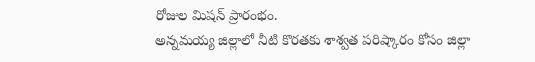రోజుల మిషన్ ప్రారంభం.
అన్నమయ్య జిల్లాలో నీటి కొరతకు శాశ్వత పరిష్కారం కోసం జిల్లా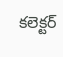కలెక్టర్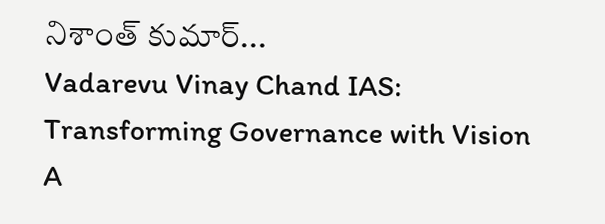నిశాంత్ కుమార్...
Vadarevu Vinay Chand IAS: Transforming Governance with Vision
A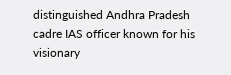distinguished Andhra Pradesh cadre IAS officer known for his visionary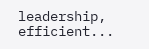leadership, efficient...